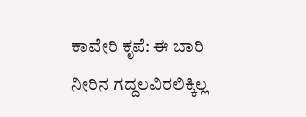ಕಾವೇರಿ ಕೃಪೆ: ಈ ಬಾರಿ ನೀರಿನ ಗದ್ದಲವಿರಲಿಕ್ಕಿಲ್ಲ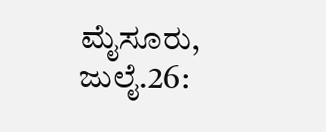ಮೈಸೂರು, ಜುಲೈ.26: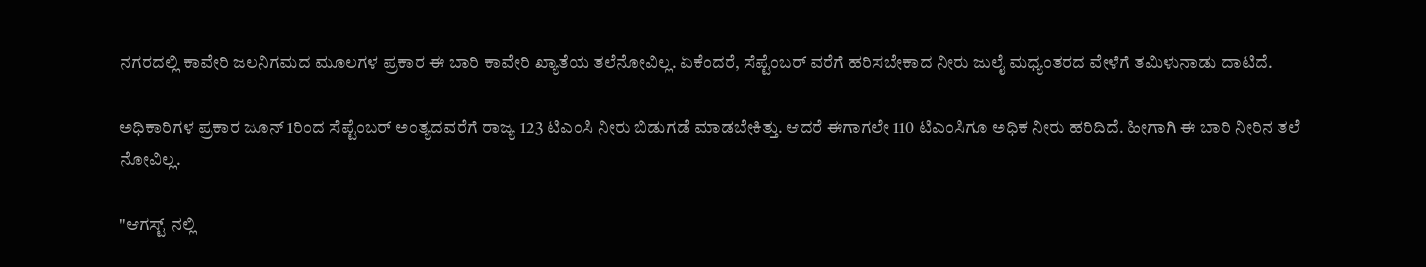ನಗರದಲ್ಲಿ ಕಾವೇರಿ ಜಲನಿಗಮದ ಮೂಲಗಳ ಪ್ರಕಾರ ಈ ಬಾರಿ ಕಾವೇರಿ ಖ್ಯಾತೆಯ ತಲೆನೋವಿಲ್ಲ. ಏಕೆಂದರೆ, ಸೆಪ್ಟೆಂಬರ್ ವರೆಗೆ ಹರಿಸಬೇಕಾದ ನೀರು ಜುಲೈ ಮಧ್ಯಂತರದ ವೇಳೆಗೆ ತಮಿಳುನಾಡು ದಾಟಿದೆ.

ಅಧಿಕಾರಿಗಳ ಪ್ರಕಾರ ಜೂನ್ 1ರಿಂದ ಸೆಪ್ಟೆಂಬರ್ ಅಂತ್ಯದವರೆಗೆ ರಾಜ್ಯ 123 ಟಿಎಂಸಿ ನೀರು ಬಿಡುಗಡೆ ಮಾಡಬೇಕಿತ್ತು. ಆದರೆ ಈಗಾಗಲೇ 110 ಟಿಎಂಸಿಗೂ ಅಧಿಕ ನೀರು ಹರಿದಿದೆ. ಹೀಗಾಗಿ ಈ ಬಾರಿ ನೀರಿನ ತಲೆ ನೋವಿಲ್ಲ.

"ಆಗಸ್ಟ್ ನಲ್ಲಿ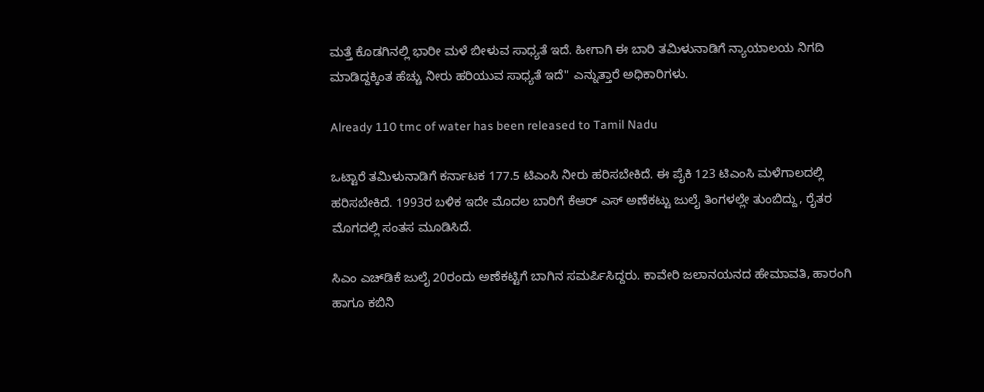ಮತ್ತೆ ಕೊಡಗಿನಲ್ಲಿ ಭಾರೀ ಮಳೆ ಬೀಳುವ ಸಾಧ್ಯತೆ ಇದೆ. ಹೀಗಾಗಿ ಈ ಬಾರಿ ತಮಿಳುನಾಡಿಗೆ ನ್ಯಾಯಾಲಯ ನಿಗದಿ ಮಾಡಿದ್ದಕ್ಕಿಂತ ಹೆಚ್ಚು ನೀರು ಹರಿಯುವ ಸಾಧ್ಯತೆ ಇದೆ" ಎನ್ನುತ್ತಾರೆ ಅಧಿಕಾರಿಗಳು.

Already 110 tmc of water has been released to Tamil Nadu

ಒಟ್ಟಾರೆ ತಮಿಳುನಾಡಿಗೆ ಕರ್ನಾಟಕ 177.5 ಟಿಎಂಸಿ ನೀರು ಹರಿಸಬೇಕಿದೆ. ಈ ಪೈಕಿ 123 ಟಿಎಂಸಿ ಮಳೆಗಾಲದಲ್ಲಿ ಹರಿಸಬೇಕಿದೆ. 1993ರ ಬಳಿಕ ಇದೇ ಮೊದಲ ಬಾರಿಗೆ ಕೆಆರ್ ಎಸ್ ಅಣೆಕಟ್ಟು ಜುಲೈ ತಿಂಗಳಲ್ಲೇ ತುಂಬಿದ್ದು, ರೈತರ ಮೊಗದಲ್ಲಿ ಸಂತಸ ಮೂಡಿಸಿದೆ.

ಸಿಎಂ ಎಚ್‍ಡಿಕೆ ಜುಲೈ 20ರಂದು ಅಣೆಕಟ್ಟಿಗೆ ಬಾಗಿನ ಸಮರ್ಪಿಸಿದ್ದರು. ಕಾವೇರಿ ಜಲಾನಯನದ ಹೇಮಾವತಿ, ಹಾರಂಗಿ ಹಾಗೂ ಕಬಿನಿ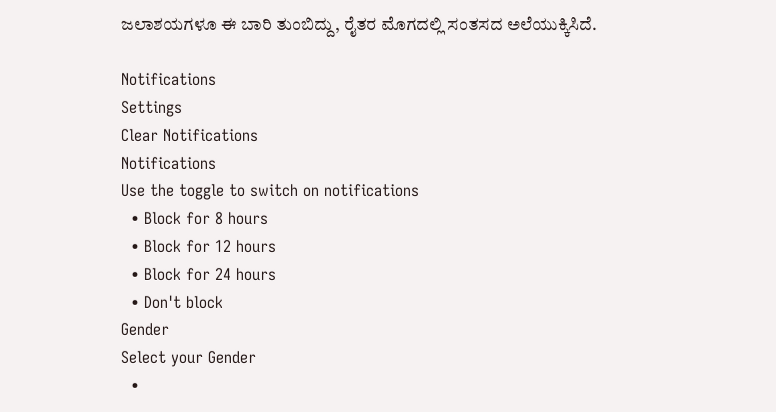ಜಲಾಶಯಗಳೂ ಈ ಬಾರಿ ತುಂಬಿದ್ದು, ರೈತರ ಮೊಗದಲ್ಲಿ ಸಂತಸದ ಅಲೆಯುಕ್ಕಿಸಿದೆ.

Notifications
Settings
Clear Notifications
Notifications
Use the toggle to switch on notifications
  • Block for 8 hours
  • Block for 12 hours
  • Block for 24 hours
  • Don't block
Gender
Select your Gender
  •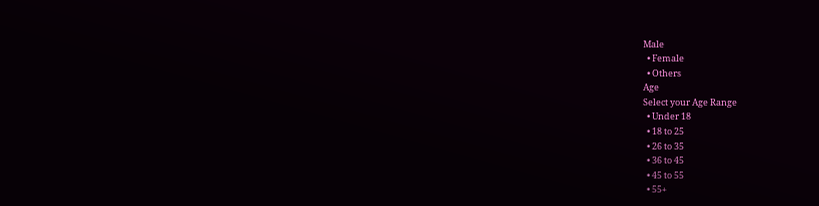Male
  • Female
  • Others
Age
Select your Age Range
  • Under 18
  • 18 to 25
  • 26 to 35
  • 36 to 45
  • 45 to 55
  • 55+